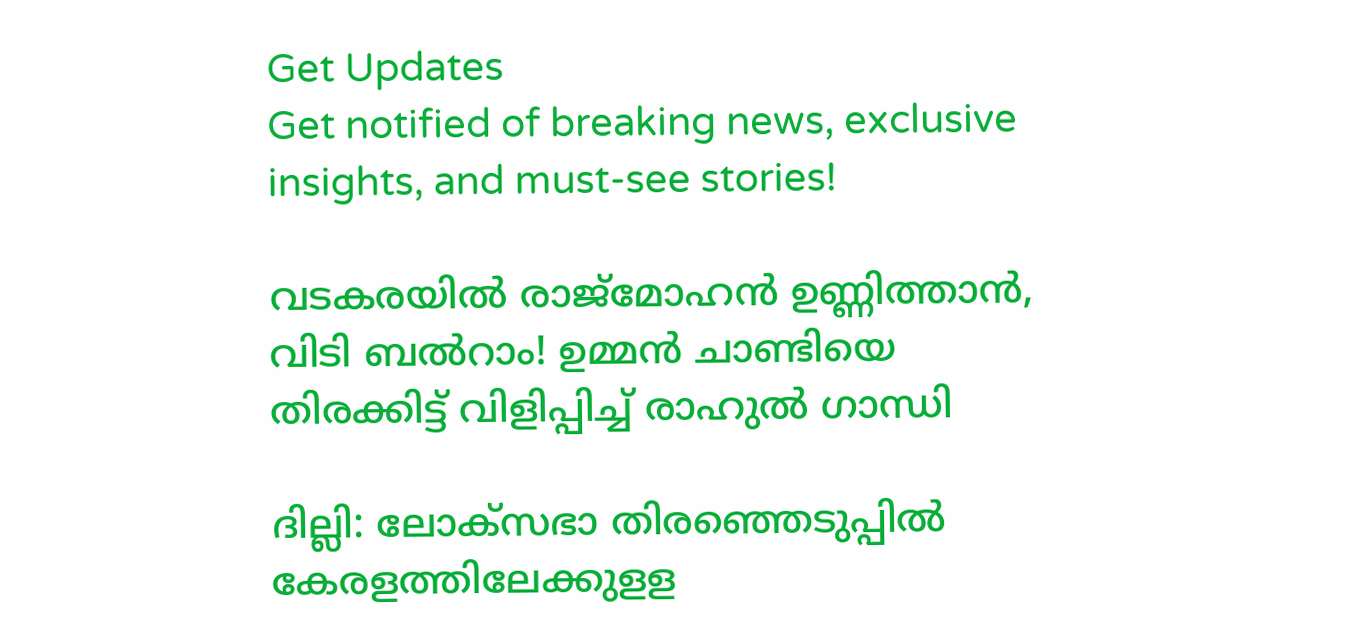Get Updates
Get notified of breaking news, exclusive insights, and must-see stories!

വടകരയിൽ രാജ്മോഹൻ ഉണ്ണിത്താൻ, വിടി ബൽറാം! ഉമ്മൻ ചാണ്ടിയെ തിരക്കിട്ട് വിളിപ്പിച്ച് രാഹുൽ ഗാന്ധി

ദില്ലി: ലോക്‌സഭാ തിരഞ്ഞെടുപ്പില്‍ കേരളത്തിലേക്കുളള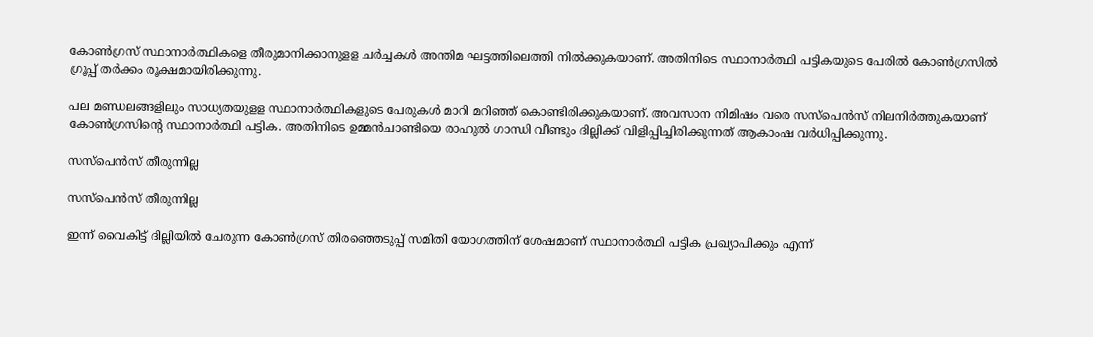കോണ്‍ഗ്രസ് സ്ഥാനാര്‍ത്ഥികളെ തീരുമാനിക്കാനുളള ചര്‍ച്ചകള്‍ അന്തിമ ഘട്ടത്തിലെത്തി നില്‍ക്കുകയാണ്. അതിനിടെ സ്ഥാനാര്‍ത്ഥി പട്ടികയുടെ പേരില്‍ കോണ്‍ഗ്രസില്‍ ഗ്രൂപ്പ് തര്‍ക്കം രൂക്ഷമായിരിക്കുന്നു.

പല മണ്ഡലങ്ങളിലും സാധ്യതയുളള സ്ഥാനാര്‍ത്ഥികളുടെ പേരുകള്‍ മാറി മറിഞ്ഞ് കൊണ്ടിരിക്കുകയാണ്. അവസാന നിമിഷം വരെ സസ്‌പെന്‍സ് നിലനിര്‍ത്തുകയാണ് കോണ്‍ഗ്രസിന്റെ സ്ഥാനാര്‍ത്ഥി പട്ടിക. അതിനിടെ ഉമ്മന്‍ചാണ്ടിയെ രാഹുല്‍ ഗാന്ധി വീണ്ടും ദില്ലിക്ക് വിളിപ്പിച്ചിരിക്കുന്നത് ആകാംഷ വര്‍ധിപ്പിക്കുന്നു.

സസ്പെൻസ് തീരുന്നില്ല

സസ്പെൻസ് തീരുന്നില്ല

ഇന്ന് വൈകിട്ട് ദില്ലിയില്‍ ചേരുന്ന കോണ്‍ഗ്രസ് തിരഞ്ഞെടുപ്പ് സമിതി യോഗത്തിന് ശേഷമാണ് സ്ഥാനാര്‍ത്ഥി പട്ടിക പ്രഖ്യാപിക്കും എന്ന്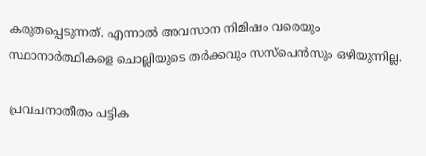കരുതപ്പെടുന്നത്. എന്നാല്‍ അവസാന നിമിഷം വരെയും സ്ഥാനാര്‍ത്ഥികളെ ചൊല്ലിയുടെ തര്‍ക്കവും സസ്‌പെന്‍സും ഒഴിയുന്നില്ല.

പ്രവചനാതീതം പട്ടിക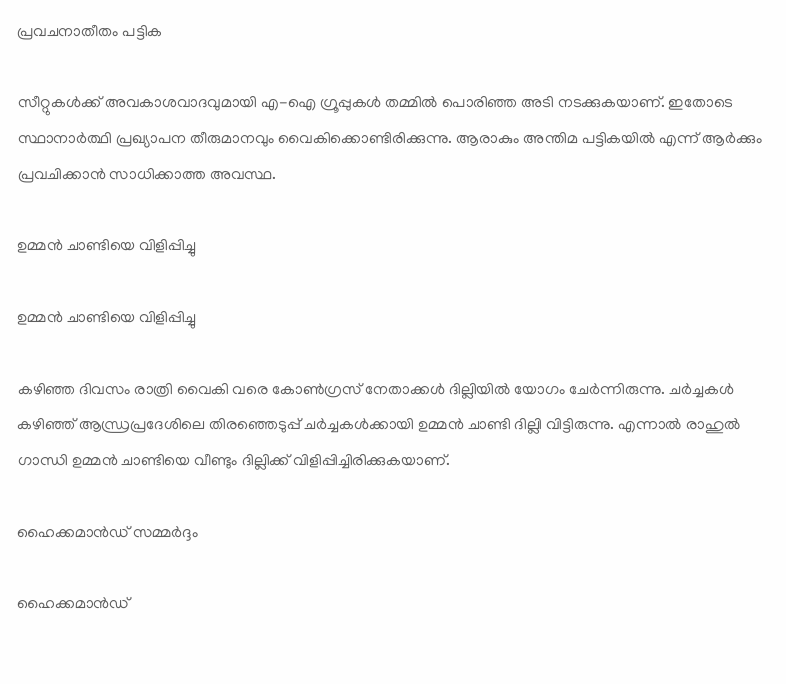പ്രവചനാതീതം പട്ടിക

സീറ്റുകള്‍ക്ക് അവകാശവാദവുമായി എ-ഐ ഗ്രൂപ്പുകള്‍ തമ്മില്‍ പൊരിഞ്ഞ അടി നടക്കുകയാണ്. ഇതോടെ സ്ഥാനാര്‍ത്ഥി പ്രഖ്യാപന തീരുമാനവും വൈകിക്കൊണ്ടിരിക്കുന്നു. ആരാകും അന്തിമ പട്ടികയില്‍ എന്ന് ആര്‍ക്കും പ്രവചിക്കാന്‍ സാധിക്കാത്ത അവസ്ഥ.

ഉമ്മൻ ചാണ്ടിയെ വിളിപ്പിച്ചു

ഉമ്മൻ ചാണ്ടിയെ വിളിപ്പിച്ചു

കഴിഞ്ഞ ദിവസം രാത്രി വൈകി വരെ കോണ്‍ഗ്രസ് നേതാക്കള്‍ ദില്ലിയില്‍ യോഗം ചേര്‍ന്നിരുന്നു. ചര്‍ച്ചകള്‍ കഴിഞ്ഞ് ആന്ധ്രപ്രദേശിലെ തിരഞ്ഞെടുപ്പ് ചര്‍ച്ചകള്‍ക്കായി ഉമ്മന്‍ ചാണ്ടി ദില്ലി വിട്ടിരുന്നു. എന്നാല്‍ രാഹുല്‍ ഗാന്ധി ഉമ്മന്‍ ചാണ്ടിയെ വീണ്ടും ദില്ലിക്ക് വിളിപ്പിച്ചിരിക്കുകയാണ്.

ഹൈക്കമാൻഡ് സമ്മർദ്ദം

ഹൈക്കമാൻഡ്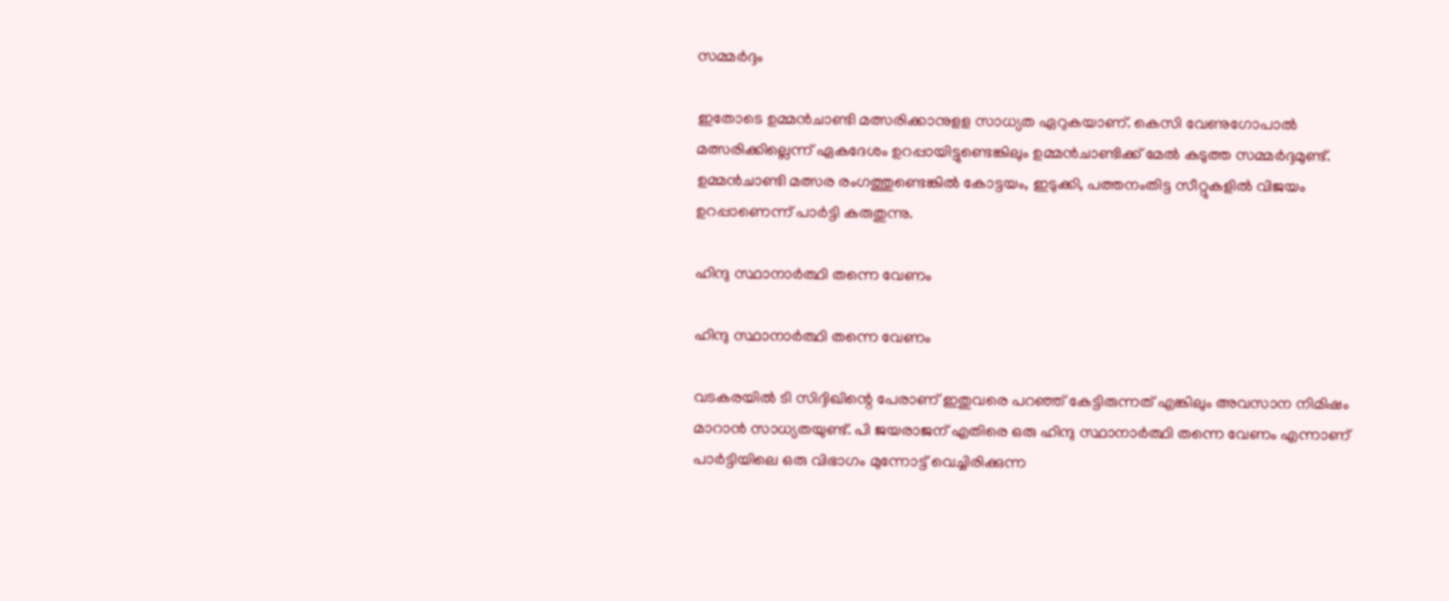സമ്മർദ്ദം

ഇതോടെ ഉമ്മന്‍ചാണ്ടി മത്സരിക്കാനുളള സാധ്യത ഏറുകയാണ്. കെസി വേണുഗോപാല്‍ മത്സരിക്കില്ലെന്ന് ഏകദേശം ഉറപ്പായിട്ടുണ്ടെങ്കിലും ഉമ്മന്‍ചാണ്ടിക്ക് മേല്‍ കടുത്ത സമ്മര്‍ദ്ദമുണ്ട്. ഉമ്മന്‍ചാണ്ടി മത്സര രംഗത്തുണ്ടെങ്കില്‍ കോട്ടയം, ഇടുക്കി, പത്തനംതിട്ട സീറ്റുകളില്‍ വിജയം ഉറപ്പാണെന്ന് പാര്‍ട്ടി കരുതുന്നു.

ഹിന്ദു സ്ഥാനാര്‍ത്ഥി തന്നെ വേണം

ഹിന്ദു സ്ഥാനാര്‍ത്ഥി തന്നെ വേണം

വടകരയില്‍ ടി സിദ്ദിഖിന്റെ പേരാണ് ഇതുവരെ പറഞ്ഞ് കേട്ടിരുന്നത് എങ്കിലും അവസാന നിമിഷം മാറാന്‍ സാധ്യതയുണ്ട്. പി ജയരാജന് എതിരെ ഒരു ഹിന്ദു സ്ഥാനാര്‍ത്ഥി തന്നെ വേണം എന്നാണ് പാര്‍ട്ടിയിലെ ഒരു വിഭാഗം മുന്നോട്ട് വെച്ചിരിക്കുന്ന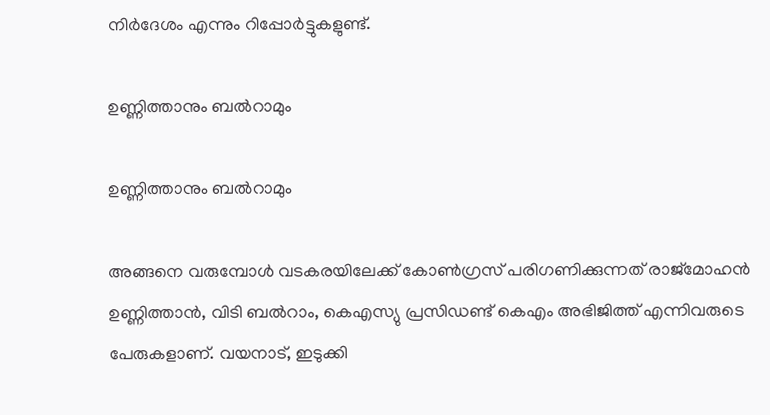നിര്‍ദേശം എന്നും റിപ്പോര്‍ട്ടുകളുണ്ട്.

ഉണ്ണിത്താനും ബൽറാമും

ഉണ്ണിത്താനും ബൽറാമും

അങ്ങനെ വരുമ്പോള്‍ വടകരയിലേക്ക് കോണ്‍ഗ്രസ് പരിഗണിക്കുന്നത് രാജ്‌മോഹന്‍ ഉണ്ണിത്താന്‍, വിടി ബല്‍റാം, കെഎസ്യു പ്രസിഡണ്ട് കെഎം അഭിജിത്ത് എന്നിവരുടെ പേരുകളാണ്. വയനാട്, ഇടുക്കി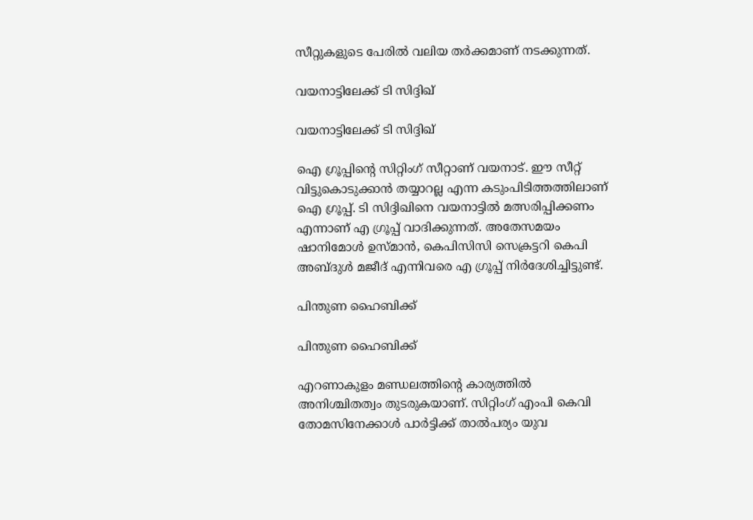സീറ്റുകളുടെ പേരില്‍ വലിയ തര്‍ക്കമാണ് നടക്കുന്നത്.

വയനാട്ടിലേക്ക് ടി സിദ്ദിഖ്

വയനാട്ടിലേക്ക് ടി സിദ്ദിഖ്

ഐ ഗ്രൂപ്പിന്റെ സിറ്റിംഗ് സീറ്റാണ് വയനാട്. ഈ സീറ്റ് വിട്ടുകൊടുക്കാന്‍ തയ്യാറല്ല എന്ന കടുംപിടിത്തത്തിലാണ് ഐ ഗ്രൂപ്പ്. ടി സിദ്ദിഖിനെ വയനാട്ടില്‍ മത്സരിപ്പിക്കണം എന്നാണ് എ ഗ്രൂപ്പ് വാദിക്കുന്നത്. അതേസമയം ഷാനിമോള്‍ ഉസ്മാന്‍, കെപിസിസി സെക്രട്ടറി കെപി അബ്ദുള്‍ മജീദ് എന്നിവരെ എ ഗ്രൂപ്പ് നിര്‍ദേശിച്ചിട്ടുണ്ട്.

പിന്തുണ ഹൈബിക്ക്

പിന്തുണ ഹൈബിക്ക്

എറണാകുളം മണ്ഡലത്തിന്റെ കാര്യത്തില്‍ അനിശ്ചിതത്വം തുടരുകയാണ്. സിറ്റിംഗ് എംപി കെവി തോമസിനേക്കാള്‍ പാര്‍ട്ടിക്ക് താല്‍പര്യം യുവ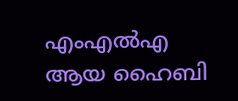എംഎല്‍എ ആയ ഹൈബി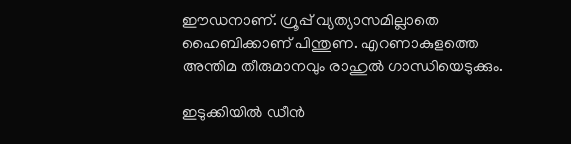ഈഡനാണ്. ഗ്രൂപ്പ് വ്യത്യാസമില്ലാതെ ഹൈബിക്കാണ് പിന്തുണ. എറണാകുളത്തെ അന്തിമ തീരുമാനവും രാഹുല്‍ ഗാന്ധിയെടുക്കും.

ഇടുക്കിയിൽ ഡീൻ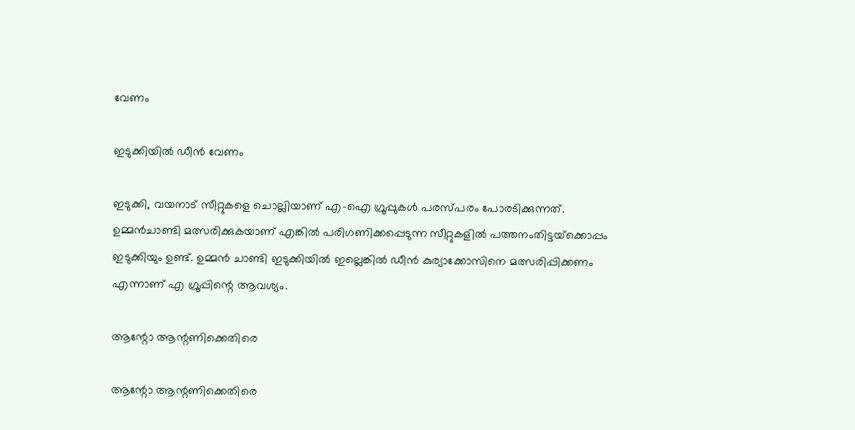വേണം

ഇടുക്കിയിൽ ഡീൻ വേണം

ഇടുക്കി, വയനാട് സീറ്റുകളെ ചൊല്ലിയാണ് എ-ഐ ഗ്രൂപ്പുകള്‍ പരസ്പരം പോരടിക്കുന്നത്. ഉമ്മന്‍ചാണ്ടി മത്സരിക്കുകയാണ് എങ്കില്‍ പരിഗണിക്കപ്പെടുന്ന സീറ്റുകളില്‍ പത്തനംതിട്ടയ്‌ക്കൊപ്പം ഇടുക്കിയും ഉണ്ട്. ഉമ്മന്‍ ചാണ്ടി ഇടുക്കിയില്‍ ഇല്ലെങ്കില്‍ ഡീന്‍ കുര്യാക്കോസിനെ മത്സരിപ്പിക്കണം എന്നാണ് എ ഗ്രൂപ്പിന്റെ ആവശ്യം.

ആന്റോ ആന്റണിക്കെതിരെ

ആന്റോ ആന്റണിക്കെതിരെ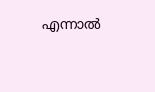എന്നാല്‍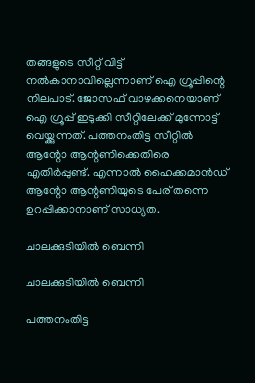തങ്ങളുടെ സീറ്റ് വിട്ട് നല്‍കാനാവില്ലെന്നാണ് ഐ ഗ്രൂപ്പിന്റെ നിലപാട്. ജോസഫ് വാഴക്കനെയാണ് ഐ ഗ്രൂപ്പ് ഇടുക്കി സീറ്റിലേക്ക് മുന്നോട്ട് വെയ്ക്കുന്നത്. പത്തനംതിട്ട സീറ്റില്‍ ആന്റോ ആന്റണിക്കെതിരെ എതിര്‍പ്പുണ്ട്. എന്നാല്‍ ഹൈക്കമാന്‍ഡ് ആന്റോ ആന്റണിയുടെ പേര് തന്നെ ഉറപ്പിക്കാനാണ് സാധ്യത.

ചാലക്കുടിയില്‍ ബെന്നി

ചാലക്കുടിയില്‍ ബെന്നി

പത്തനംതിട്ട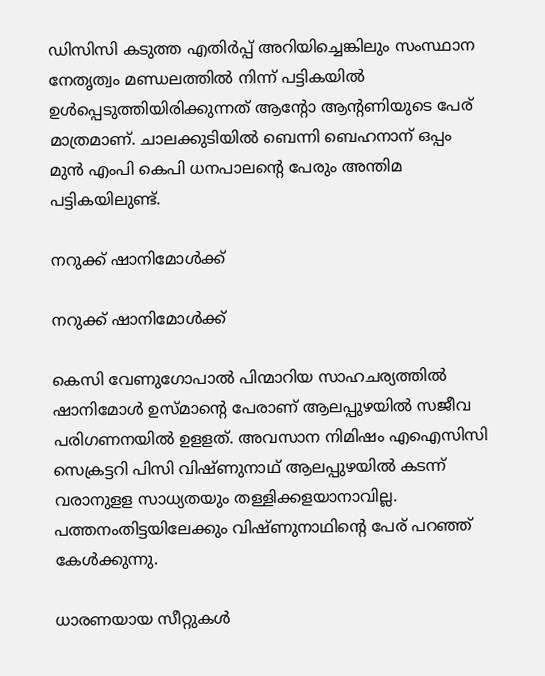ഡിസിസി കടുത്ത എതിര്‍പ്പ് അറിയിച്ചെങ്കിലും സംസ്ഥാന നേതൃത്വം മണ്ഡലത്തില്‍ നിന്ന് പട്ടികയില്‍ ഉള്‍പ്പെടുത്തിയിരിക്കുന്നത് ആന്റോ ആന്റണിയുടെ പേര് മാത്രമാണ്. ചാലക്കുടിയില്‍ ബെന്നി ബെഹനാന് ഒപ്പം മുന്‍ എംപി കെപി ധനപാലന്റെ പേരും അന്തിമ പട്ടികയിലുണ്ട്.

നറുക്ക് ഷാനിമോൾക്ക്

നറുക്ക് ഷാനിമോൾക്ക്

കെസി വേണുഗോപാല്‍ പിന്മാറിയ സാഹചര്യത്തില്‍ ഷാനിമോള്‍ ഉസ്മാന്റെ പേരാണ് ആലപ്പുഴയില്‍ സജീവ പരിഗണനയില്‍ ഉളളത്. അവസാന നിമിഷം എഐസിസി സെക്രട്ടറി പിസി വിഷ്ണുനാഥ് ആലപ്പുഴയില്‍ കടന്ന് വരാനുളള സാധ്യതയും തള്ളിക്കളയാനാവില്ല. പത്തനംതിട്ടയിലേക്കും വിഷ്ണുനാഥിന്റെ പേര് പറഞ്ഞ് കേള്‍ക്കുന്നു.

ധാരണയായ സീറ്റുകൾ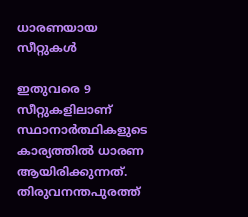ധാരണയായ സീറ്റുകൾ

ഇതുവരെ 9 സീറ്റുകളിലാണ് സ്ഥാനാര്‍ത്ഥികളുടെ കാര്യത്തില്‍ ധാരണ ആയിരിക്കുന്നത്. തിരുവനന്തപുരത്ത്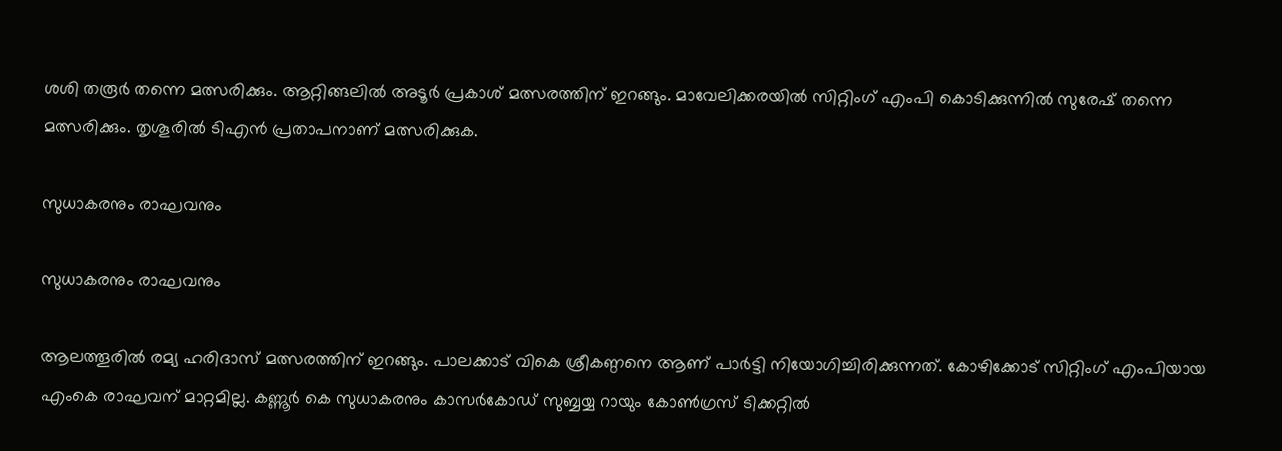ശശി തരൂര്‍ തന്നെ മത്സരിക്കും. ആറ്റിങ്ങലില്‍ അടൂര്‍ പ്രകാശ് മത്സരത്തിന് ഇറങ്ങും. മാവേലിക്കരയില്‍ സിറ്റിംഗ് എംപി കൊടിക്കുന്നില്‍ സുരേഷ് തന്നെ മത്സരിക്കും. തൃശൂരില്‍ ടിഎന്‍ പ്രതാപനാണ് മത്സരിക്കുക.

സുധാകരനും രാഘവനും

സുധാകരനും രാഘവനും

ആലത്തൂരില്‍ രമ്യ ഹരിദാസ് മത്സരത്തിന് ഇറങ്ങും. പാലക്കാട് വികെ ശ്രീകണ്ഠനെ ആണ് പാര്‍ട്ടി നിയോഗിച്ചിരിക്കുന്നത്. കോഴിക്കോട് സിറ്റിംഗ് എംപിയായ എംകെ രാഘവന് മാറ്റമില്ല. കണ്ണൂര്‍ കെ സുധാകരനും കാസര്‍കോഡ് സുബ്ബയ്യ റായും കോണ്‍ഗ്രസ് ടിക്കറ്റില്‍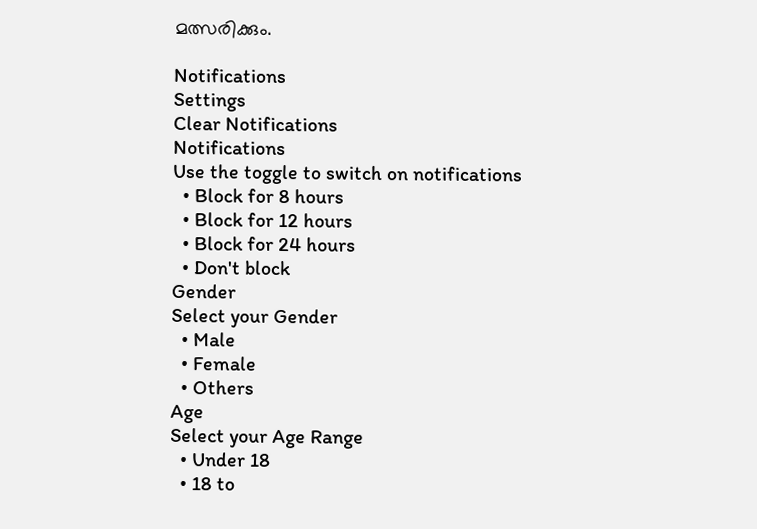മത്സരിക്കും.

Notifications
Settings
Clear Notifications
Notifications
Use the toggle to switch on notifications
  • Block for 8 hours
  • Block for 12 hours
  • Block for 24 hours
  • Don't block
Gender
Select your Gender
  • Male
  • Female
  • Others
Age
Select your Age Range
  • Under 18
  • 18 to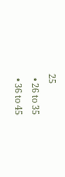25
  • 26 to 35
  • 36 to 45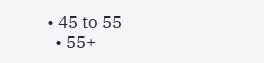• 45 to 55
  • 55+